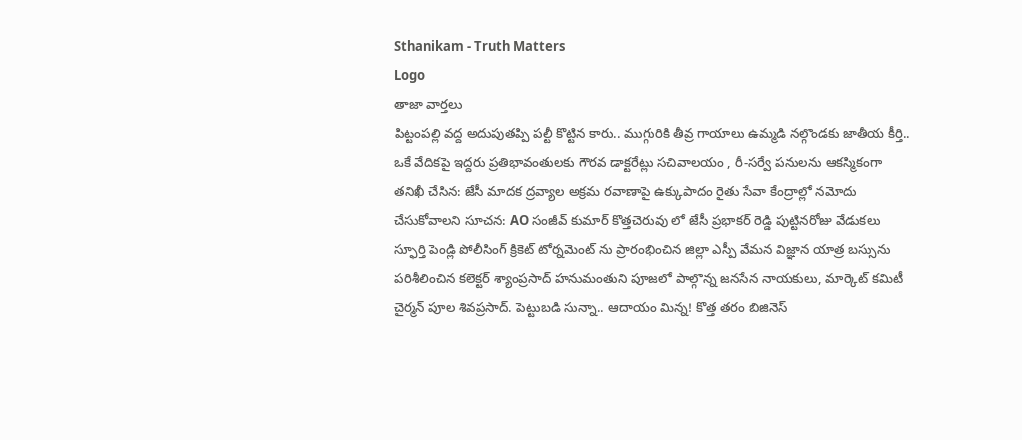Sthanikam - Truth Matters
Logo
తాజా వార్తలు
పిట్టంపల్లి వద్ద అదుపుతప్పి పల్టీ కొట్టిన కారు.. ముగ్గురికి తీవ్ర గాయాలు ఉమ్మడి నల్గొండకు జాతీయ కీర్తి.. ఒకే వేదికపై ఇద్దరు ప్రతిభావంతులకు గౌరవ డాక్టరేట్లు సచివాలయం , రీ-సర్వే పనులను ఆకస్మికంగా తనిఖీ చేసిన: జేసీ మాదక ద్రవ్యాల అక్రమ రవాణాపై ఉక్కుపాదం రైతు సేవా కేంద్రాల్లో నమోదు చేసుకోవాలని సూచన: AO సంజీవ్ కుమార్ కొత్తచెరువు లో జేసీ ప్రభాకర్ రెడ్డి పుట్టినరోజు వేడుకలు స్ఫూర్తి పెండ్లి పోలీసింగ్ క్రికెట్ టోర్నమెంట్ ను ప్రారంభించిన జిల్లా ఎస్పీ వేమన విజ్ఞాన యాత్ర బస్సును పరిశీలించిన కలెక్టర్ శ్యాంప్రసాద్ హనుమంతుని పూజలో పాల్గొన్న జనసేన నాయకులు, మార్కెట్ కమిటీ చైర్మన్ పూల శివప్రసాద్. పెట్టుబడి సున్నా.. ఆదాయం మిన్న! కొత్త తరం బిజినెస్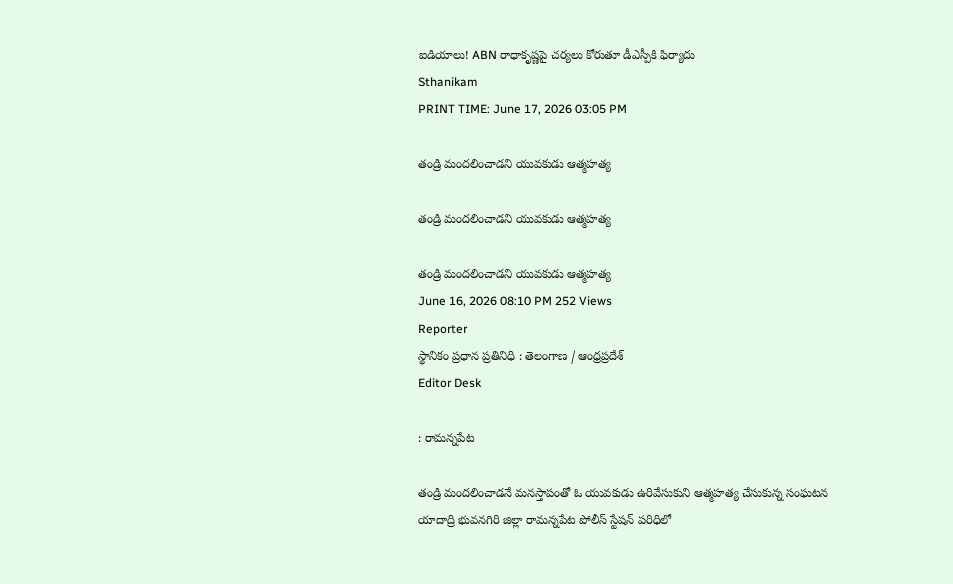ఐడియాలు! ABN రాధాకృష్ణపై చర్యలు కోరుతూ డీఎస్పీకి ఫిర్యాదు
Sthanikam
PRINT TIME: June 17, 2026 03:05 PM

తండ్రి మందలించాడని యువకుడు ఆత్మహత్య

తండ్రి మందలించాడని యువకుడు ఆత్మహత్య

తండ్రి మందలించాడని యువకుడు ఆత్మహత్య
June 16, 2026 08:10 PM 252 Views
Reporter
స్థానికం ప్రధాన ప్రతినిధి : తెలంగాణ / ఆంధ్రప్రదేశ్
Editor Desk

: రామన్నపేట

తండ్రి మందలించాడనే మనస్తాపంతో ఓ యువకుడు ఉరివేసుకుని ఆత్మహత్య చేసుకున్న సంఘటన యాదాద్రి భువనగిరి జిల్లా రామన్నపేట పోలీస్ స్టేషన్ పరిధిలో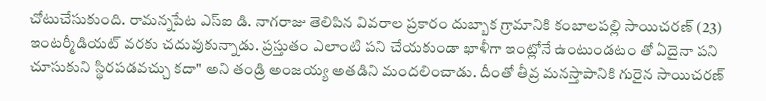చోటుచేసుకుంది. రామన్నపేట ఎస్ఐ డి. నాగరాజు తెలిపిన వివరాల ప్రకారం దుబ్బాక గ్రామానికి కంబాలపల్లి సాయిచరణ్ (23) ఇంటర్మీడియట్ వరకు చదువుకున్నాడు. ప్రస్తుతం ఎలాంటి పని చేయకుండా ఖాళీగా ఇంట్లోనే ఉంటుండటం తో ఏదైనా పని చూసుకుని స్థిరపడవచ్చు కదా" అని తండ్రి అంజయ్య అతడిని మందలించాడు. దీంతో తీవ్ర మనస్తాపానికి గురైన సాయిచరణ్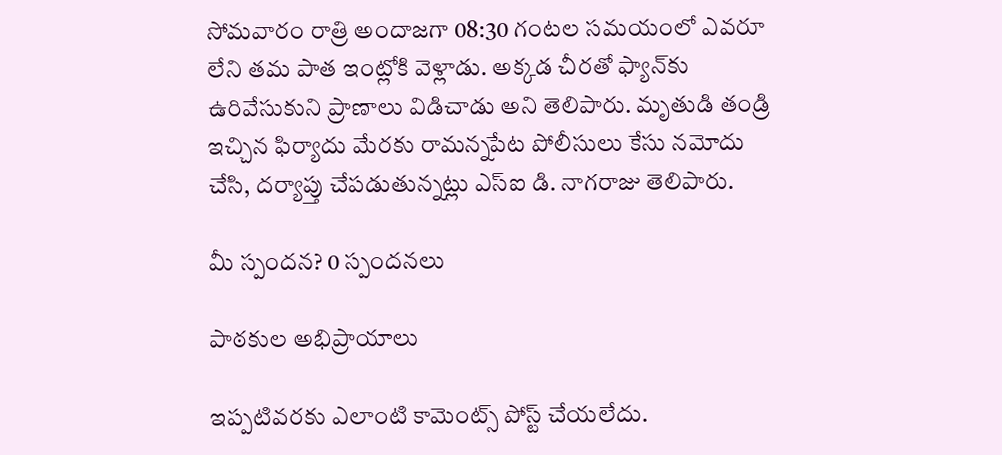సోమవారం రాత్రి అందాజగా 08:30 గంటల సమయంలో ఎవరూ లేని తమ పాత ఇంట్లోకి వెళ్లాడు. అక్కడ చీరతో ఫ్యాన్‌కు ఉరివేసుకుని ప్రాణాలు విడిచాడు అని తెలిపారు. మృతుడి తండ్రి ఇచ్చిన ఫిర్యాదు మేరకు రామన్నపేట పోలీసులు కేసు నమోదు చేసి, దర్యాప్తు చేపడుతున్నట్లు ఎస్ఐ డి. నాగరాజు తెలిపారు.

మీ స్పందన? 0 స్పందనలు

పాఠకుల అభిప్రాయాలు

ఇప్పటివరకు ఎలాంటి కామెంట్స్ పోస్ట్ చేయలేదు.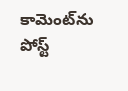కామెంట్‌ను పోస్ట్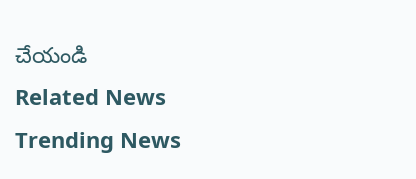చేయండి
Related News
Trending News